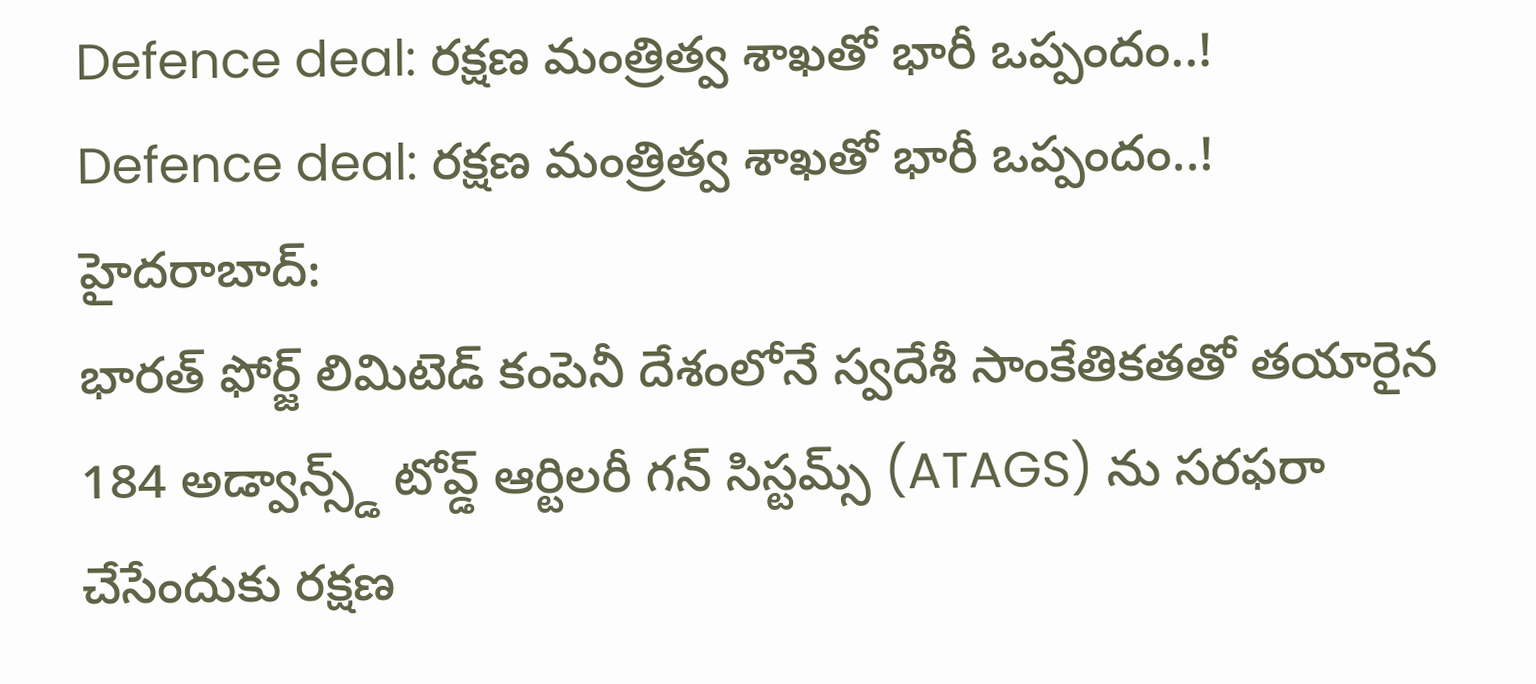Defence deal: రక్షణ మంత్రిత్వ శాఖతో భారీ ఒప్పందం..!
Defence deal: రక్షణ మంత్రిత్వ శాఖతో భారీ ఒప్పందం..!
హైదరాబాద్:
భారత్ ఫోర్జ్ లిమిటెడ్ కంపెనీ దేశంలోనే స్వదేశీ సాంకేతికతతో తయారైన 184 అడ్వాన్స్డ్ టోవ్డ్ ఆర్టిలరీ గన్ సిస్టమ్స్ (ATAGS) ను సరఫరా చేసేందుకు రక్షణ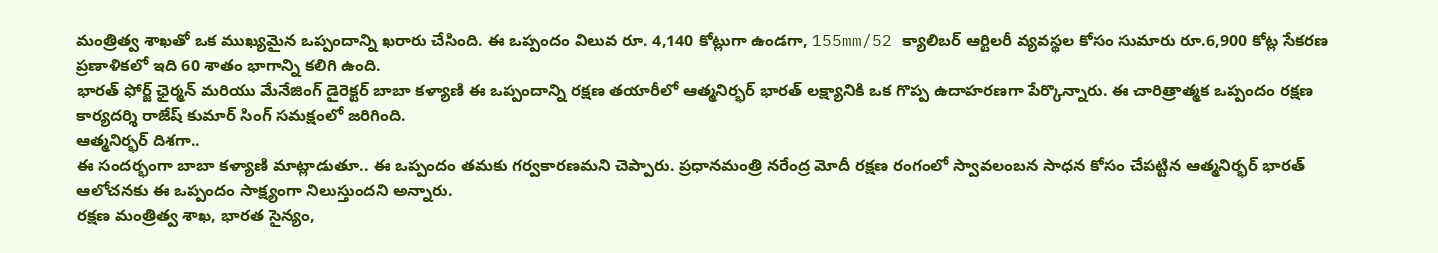మంత్రిత్వ శాఖతో ఒక ముఖ్యమైన ఒప్పందాన్ని ఖరారు చేసింది. ఈ ఒప్పందం విలువ రూ. 4,140 కోట్లుగా ఉండగా, 155mm/52 క్యాలిబర్ ఆర్టిలరీ వ్యవస్థల కోసం సుమారు రూ.6,900 కోట్ల సేకరణ ప్రణాళికలో ఇది 60 శాతం భాగాన్ని కలిగి ఉంది.
భారత్ ఫోర్జ్ ఛైర్మన్ మరియు మేనేజింగ్ డైరెక్టర్ బాబా కళ్యాణి ఈ ఒప్పందాన్ని రక్షణ తయారీలో ఆత్మనిర్భర్ భారత్ లక్ష్యానికి ఒక గొప్ప ఉదాహరణగా పేర్కొన్నారు. ఈ చారిత్రాత్మక ఒప్పందం రక్షణ కార్యదర్శి రాజేష్ కుమార్ సింగ్ సమక్షంలో జరిగింది.
ఆత్మనిర్భర్ దిశగా..
ఈ సందర్భంగా బాబా కళ్యాణి మాట్లాడుతూ.. ఈ ఒప్పందం తమకు గర్వకారణమని చెప్పారు. ప్రధానమంత్రి నరేంద్ర మోదీ రక్షణ రంగంలో స్వావలంబన సాధన కోసం చేపట్టిన ఆత్మనిర్భర్ భారత్ ఆలోచనకు ఈ ఒప్పందం సాక్ష్యంగా నిలుస్తుందని అన్నారు.
రక్షణ మంత్రిత్వ శాఖ, భారత సైన్యం,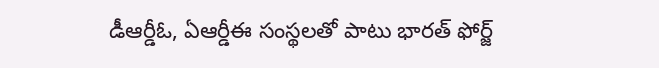డీఆర్డీఓ, ఏఆర్డీఈ సంస్థలతో పాటు భారత్ ఫోర్జ్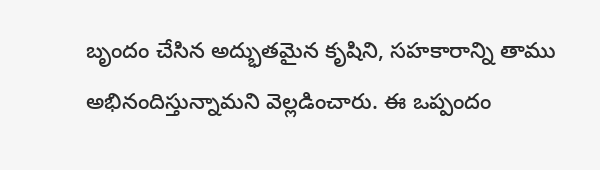బృందం చేసిన అద్భుతమైన కృషిని, సహకారాన్ని తాము అభినందిస్తున్నామని వెల్లడించారు. ఈ ఒప్పందం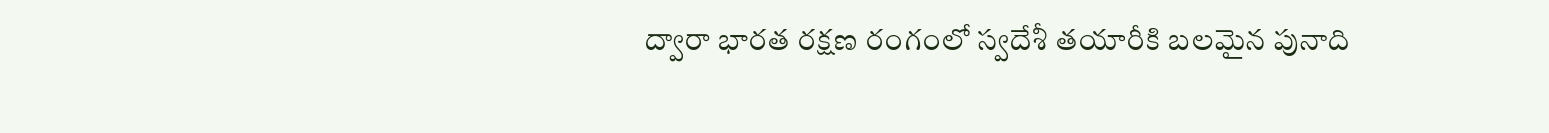ద్వారా భారత రక్షణ రంగంలో స్వదేశీ తయారీకి బలమైన పునాది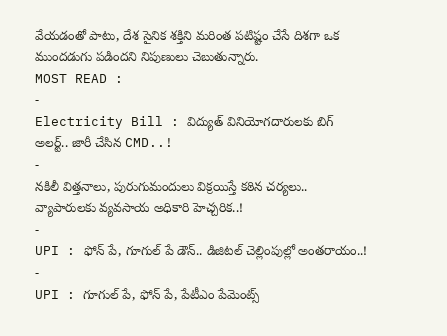వేయడంతో పాటు, దేశ సైనిక శక్తిని మరింత పటిష్టం చేసే దిశగా ఒక ముందడుగు పడిందని నిపుణులు చెబుతున్నారు.
MOST READ :
-
Electricity Bill : విద్యుత్ వినియోగదారులకు బిగ్ అలర్ట్.. జారీ చేసిన CMD..!
-
నకిలీ విత్తనాలు, పురుగుమందులు విక్రయిస్తే కఠిన చర్యలు.. వ్యాపారులకు వ్యవసాయ అధికారి హెచ్చరిక..!
-
UPI : ఫోన్ పే, గూగుల్ పే డౌన్.. డిజిటల్ చెల్లింపుల్లో అంతరాయం..!
-
UPI : గూగుల్ పే, ఫోన్ పే, పేటీఎం పేమెంట్స్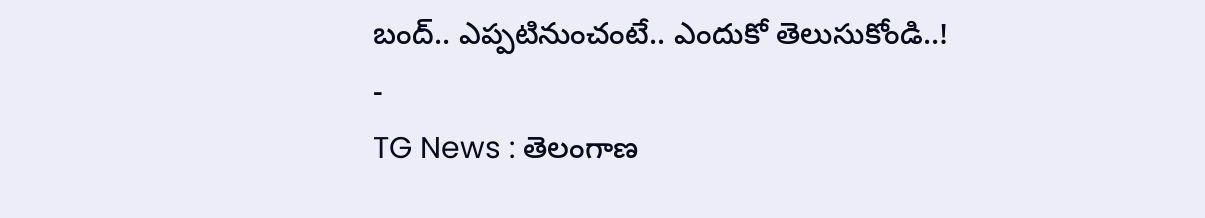బంద్.. ఎప్పటినుంచంటే.. ఎందుకో తెలుసుకోండి..!
-
TG News : తెలంగాణ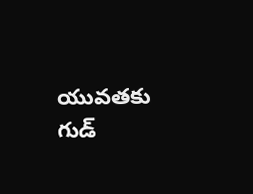యువతకు గుడ్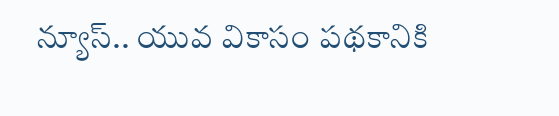న్యూస్.. యువ వికాసం పథకానికి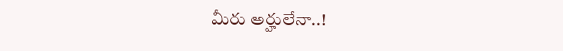మీరు అర్హులేనా..!